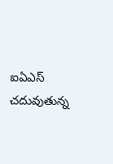ఐఏఎస్ చదువుతున్న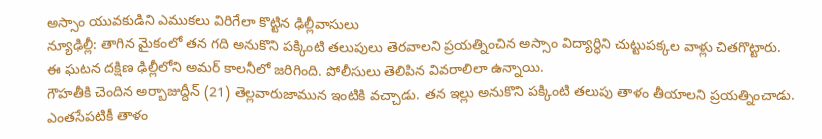అస్సాం యువకుడిని ఎముకలు విరిగేలా కొట్టిన ఢిల్లీవాసులు
న్యూఢిల్లీ: తాగిన మైకంలో తన గది అనుకొని పక్కింటి తలుపులు తెరవాలని ప్రయత్నించిన అస్సాం విద్యార్ధిని చుట్టుపక్కల వాళ్లు చితగొట్టారు. ఈ ఘటన దక్షిణ ఢిల్లీలోని అమర్ కాలనీలో జరిగింది. పోలీసులు తెలిపిన వివరాలిలా ఉన్నాయి.
గౌహతీకి చెందిన అర్బాజుద్దీన్ (21) తెల్లవారుజామున ఇంటికి వచ్చాడు. తన ఇల్లు అనుకొని పక్కింటి తలుపు తాళం తీయాలని ప్రయత్నించాడు. ఎంతసేపటికీ తాళం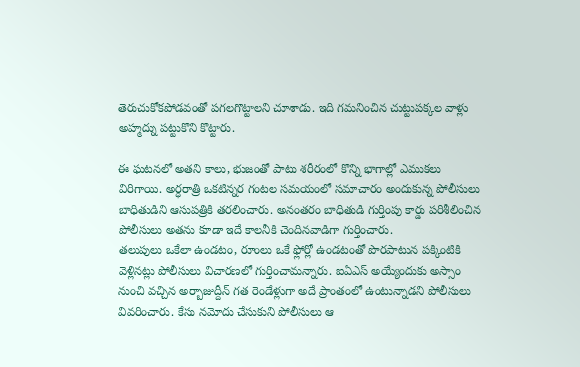తెరుచుకోకపోడవంతో పగలగొట్టాలని చూశాడు. ఇది గమనించిన చుట్టుపక్కల వాళ్లు అహ్మద్ను పట్టుకొని కొట్టారు.

ఈ ఘటనలో అతని కాలు, భుజంతో పాటు శరీరంలో కొన్ని భాగాల్లో ఎముకలు విరిగాయి. అర్ధరాత్రి ఒకటిన్నర గంటల సమయంలో సమాచారం అందుకున్న పోలీసులు బాధితుడిని ఆసుపత్రికి తరలించారు. అనంతరం బాధితుడి గుర్తింపు కార్డు పరిశీలించిన పోలీసులు అతను కూడా ఇదే కాలనీకి చెందినవాడిగా గుర్తించారు.
తలుపులు ఒకేలా ఉండటం, రూంలు ఒకే ఫ్లోర్లో ఉండటంతో పొరపాటున పక్కింటికి వెళ్లినట్లు పోలీసులు విచారణలో గుర్తించామన్నారు. ఐఏఎస్ అయ్యేందుకు అస్సాం నుంచి వచ్చిన అర్బాజుద్దీన్ గత రెండేళ్లుగా అదే ప్రాంతంలో ఉంటున్నాడని పోలీసులు వివరించారు. కేసు నమోదు చేసుకుని పోలీసులు ఆ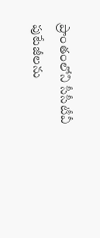ప్రాంతంలోని సీసీటీవీ పుటేజీలను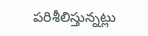పరిశీలిస్తున్నట్లు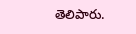తెలిపారు.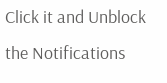Click it and Unblock the Notifications